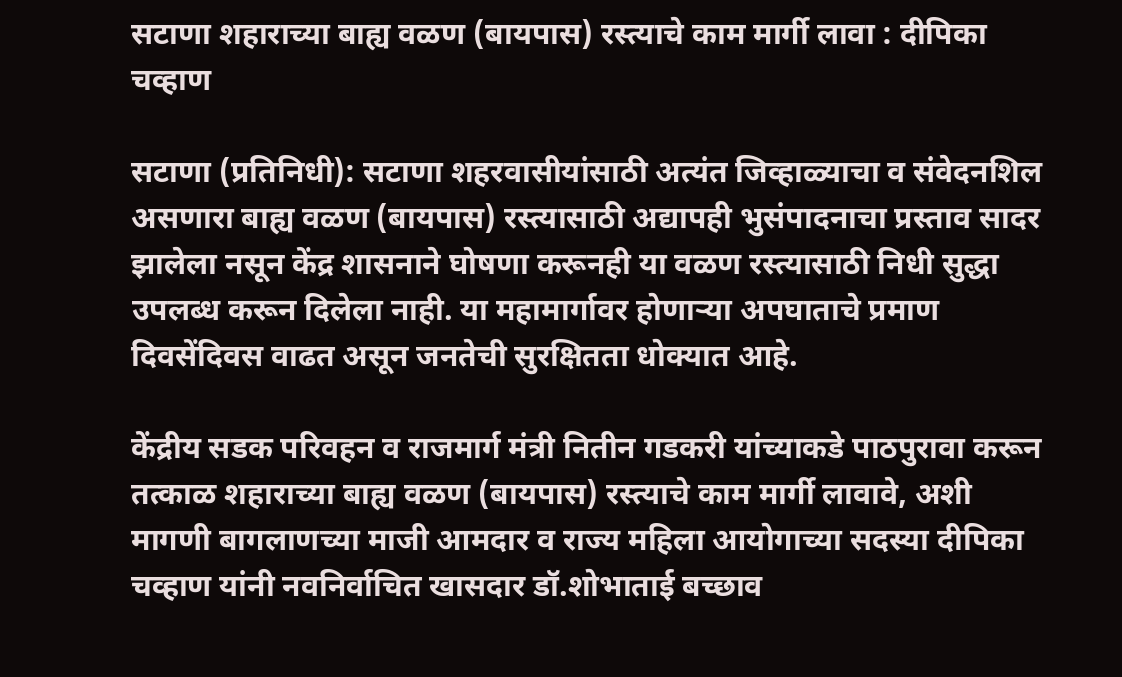सटाणा शहाराच्या बाह्य वळण (बायपास) रस्त्याचे काम मार्गी लावा : दीपिका चव्हाण

सटाणा (प्रतिनिधी): सटाणा शहरवासीयांसाठी अत्यंत जिव्हाळ्याचा व संवेदनशिल असणारा बाह्य वळण (बायपास) रस्त्यासाठी अद्यापही भुसंपादनाचा प्रस्ताव सादर झालेला नसून केंद्र शासनाने घोषणा करूनही या वळण रस्त्यासाठी निधी सुद्धा उपलब्ध करून दिलेला नाही. या महामार्गावर होणार्‍या अपघाताचे प्रमाण दिवसेंदिवस वाढत असून जनतेची सुरक्षितता धोक्यात आहे.

केंद्रीय सडक परिवहन व राजमार्ग मंत्री नितीन गडकरी यांच्याकडे पाठपुरावा करून तत्काळ शहाराच्या बाह्य वळण (बायपास) रस्त्याचे काम मार्गी लावावे, अशी मागणी बागलाणच्या माजी आमदार व राज्य महिला आयोगाच्या सदस्या दीपिका चव्हाण यांनी नवनिर्वाचित खासदार डॉ.शोभाताई बच्छाव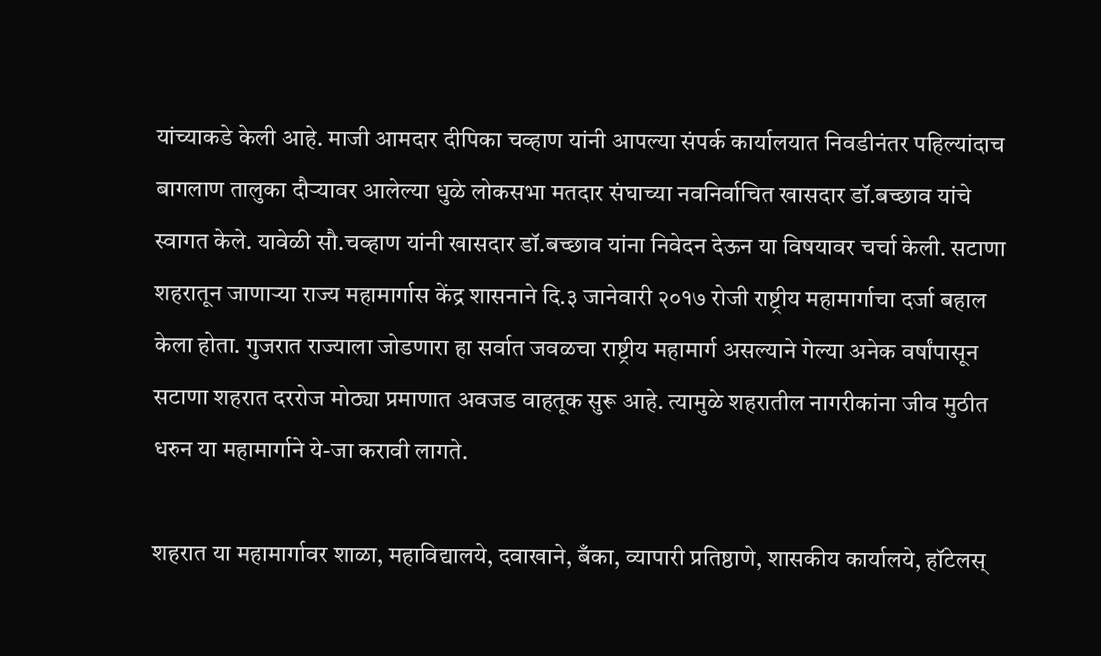यांच्याकडे केली आहे. माजी आमदार दीपिका चव्हाण यांनी आपल्या संपर्क कार्यालयात निवडीनंतर पहिल्यांदाच बागलाण तालुका दौर्‍यावर आलेल्या धुळे लोकसभा मतदार संघाच्या नवनिर्वाचित खासदार डॉ.बच्छाव यांचे स्वागत केले. यावेळी सौ.चव्हाण यांनी खासदार डॉ.बच्छाव यांना निवेदन देऊन या विषयावर चर्चा केली. सटाणा शहरातून जाणार्‍या राज्य महामार्गास केंद्र शासनाने दि.३ जानेवारी २०१७ रोजी राष्ट्रीय महामार्गाचा दर्जा बहाल केला होता. गुजरात राज्याला जोडणारा हा सर्वात जवळचा राष्ट्रीय महामार्ग असल्याने गेल्या अनेक वर्षांपासून सटाणा शहरात दररोज मोठ्या प्रमाणात अवजड वाहतूक सुरू आहे. त्यामुळे शहरातील नागरीकांना जीव मुठीत धरुन या महामार्गाने ये-जा करावी लागते.

शहरात या महामार्गावर शाळा, महाविद्यालये, दवाखाने, बँका, व्यापारी प्रतिष्ठाणे, शासकीय कार्यालये, हॉटेलस्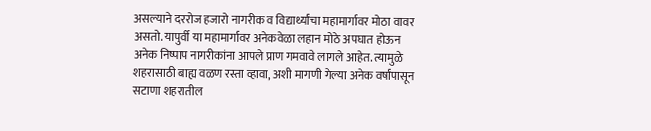असल्याने दररोज हजारो नागरीक व विद्यार्थ्यांचा महामार्गावर मोठा वावर असतो. यापुर्वी या महामार्गावर अनेकवेळा लहान मोठे अपघात होऊन अनेक निष्पाप नागरीकांना आपले प्राण गमवावे लागले आहेत. त्यामुळे शहरासाठी बाह्य वळण रस्ता व्हावा, अशी मागणी गेल्या अनेक वर्षांपासून सटाणा शहरातील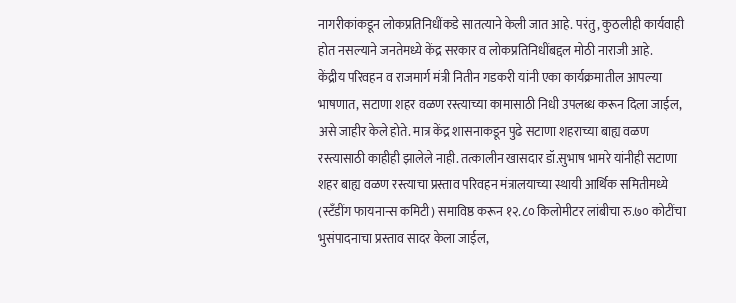नागरीकांकडून लोकप्रतिनिधींकडे सातत्याने केली जात आहे. परंतु, कुठलीही कार्यवाही होत नसल्याने जनतेमध्ये केंद्र सरकार व लोकप्रतिनिधींबद्दल मोठी नाराजी आहे.
केंद्रीय परिवहन व राजमार्ग मंत्री नितीन गडकरी यांनी एका कार्यक्रमातील आपल्या भाषणात, सटाणा शहर वळण रस्त्याच्या कामासाठी निधी उपलब्ध करून दिला जाईल, असे जाहीर केले होते. मात्र केंद्र शासनाकडून पुढे सटाणा शहराच्या बाह्य वळण रस्त्यासाठी काहीही झालेले नाही. तत्कालीन खासदार डॉ.सुभाष भामरे यांनीही सटाणा शहर बाह्य वळण रस्त्याचा प्रस्ताव परिवहन मंत्रालयाच्या स्थायी आर्थिक समितीमध्ये (स्टँडींग फायनान्स कमिटी) समाविष्ठ करून १२.८० किलोमीटर लांबीचा रु.७० कोटींचा भुसंपादनाचा प्रस्ताव सादर केला जाईल,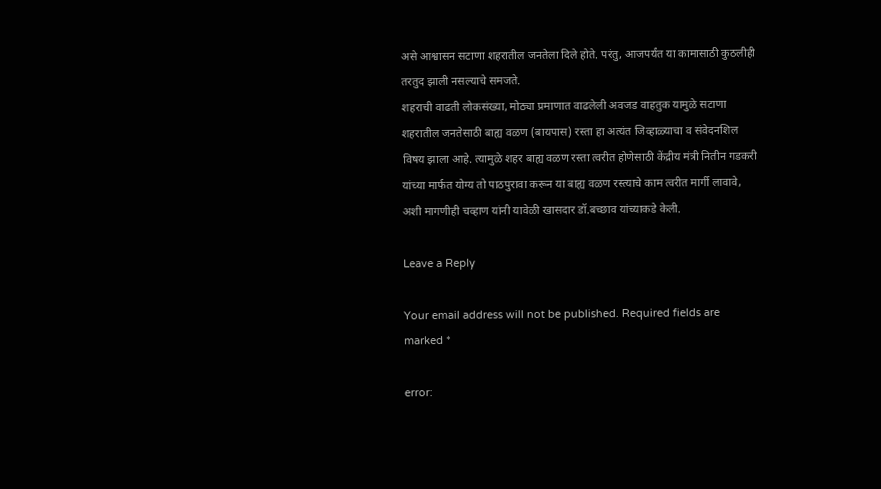असे आश्वासन सटाणा शहरातील जनतेला दिले होते. परंतु, आजपर्यंत या कामासाठी कुठलीही तरतुद झाली नसल्याचे समजते.
शहराची वाढती लोकसंख्या, मोठ्या प्रमाणात वाढलेली अवजड वाहतुक यामुळे सटाणा शहरातील जनतेसाठी बाह्य वळण (बायपास) रस्ता हा अत्यंत जिव्हाळ्याचा व संवेदनशिल विषय झाला आहे. त्यामुळे शहर बाह्य वळण रस्ता त्वरीत होणेसाठी केंद्रीय मंत्री नितीन गडकरी यांच्या मार्फत योग्य तो पाठपुरावा करून या बाह्य वळण रस्त्याचे काम त्वरीत मार्गी लावावे, अशी मागणीही चव्हाण यांनी यावेळी खासदार डॉ.बच्छाव यांच्याकडे केली.

Leave a Reply

Your email address will not be published. Required fields are marked *

error: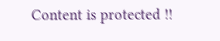Content is protected !!